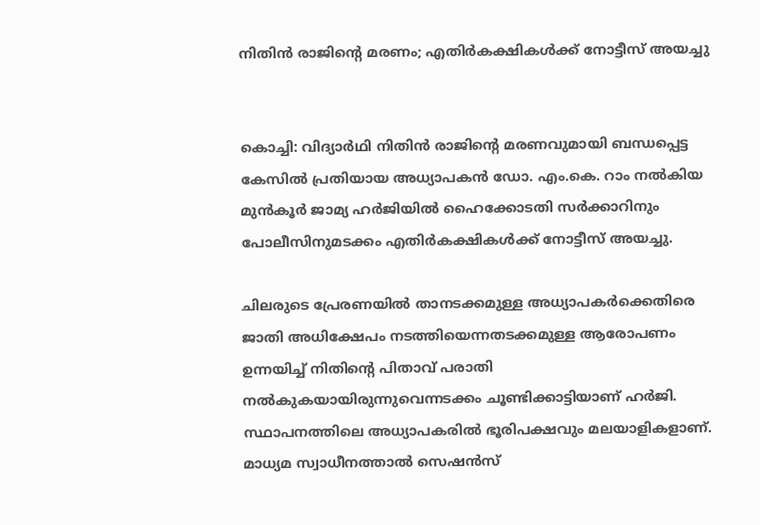നിതിന്‍ രാജിന്‍റെ മരണം; എതിര്‍കക്ഷികള്‍ക്ക് നോട്ടീസ് അയച്ചു


കൊച്ചി: വിദ്യാര്‍ഥി നിതിന്‍ രാജിന്‍റെ മരണവുമായി ബന്ധപ്പെട്ട കേസില്‍ പ്രതിയായ അധ്യാപകന്‍ ഡോ. എം.കെ. റാം നല്‍കിയ മുന്‍കൂര്‍ ജാമ്യ ഹര്‍ജിയില്‍ ഹൈക്കോടതി സര്‍ക്കാറിനും പോലീസിനുമടക്കം എതിര്‍കക്ഷികള്‍ക്ക് നോട്ടീസ് അയച്ചു.

ചിലരുടെ പ്രേരണയില്‍ താനടക്കമുള്ള അധ്യാപകര്‍ക്കെതിരെ ജാതി അധിക്ഷേപം നടത്തിയെന്നതടക്കമുള്ള ആരോപണം ഉന്നയിച്ച് നിതിന്റെ പിതാവ് പരാതി നല്‍കുകയായിരുന്നുവെന്നടക്കം ചൂണ്ടിക്കാട്ടിയാണ് ഹര്‍ജി. സ്ഥാപനത്തിലെ അധ്യാപകരില്‍ ഭൂരിപക്ഷവും മലയാളികളാണ്. മാധ്യമ സ്വാധീനത്താല്‍ സെഷന്‍സ്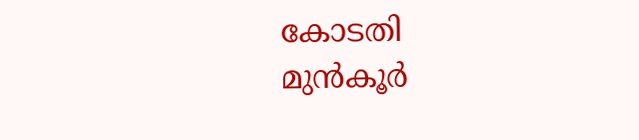കോടതി മുന്‍കൂര്‍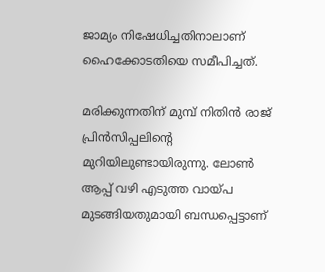ജാമ്യം നിഷേധിച്ചതിനാലാണ് ഹൈക്കോടതിയെ സമീപിച്ചത്.

മരിക്കുന്നതിന് മുമ്പ് നിതിന്‍ രാജ് പ്രിന്‍സിപ്പലിന്റെ മുറിയിലുണ്ടായിരുന്നു. ലോണ്‍ ആപ്പ് വഴി എടുത്ത വായ്പ മുടങ്ങിയതുമായി ബന്ധപ്പെട്ടാണ്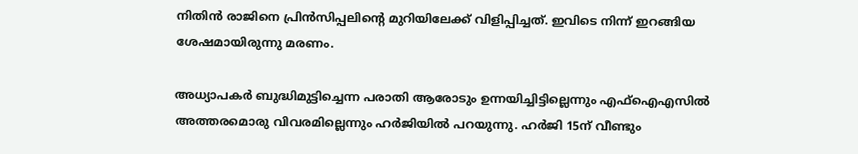നിതിന്‍ രാജിനെ പ്രിന്‍സിപ്പലിന്‍റെ മുറിയിലേക്ക് വിളിപ്പിച്ചത്. ഇവിടെ നിന്ന് ഇറങ്ങിയ ശേഷമായിരുന്നു മരണം.

അധ്യാപകര്‍ ബുദ്ധിമുട്ടിച്ചെന്ന പരാതി ആരോടും ഉന്നയിച്ചിട്ടില്ലെന്നും എഫ്ഐഎസില്‍ അത്തരമൊരു വിവരമില്ലെന്നും ഹര്‍ജിയില്‍ പറയുന്നു. ഹര്‍ജി 15ന് വീണ്ടും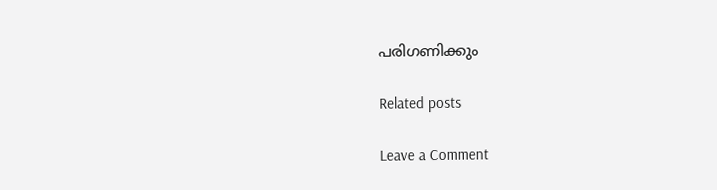പരിഗണിക്കും

Related posts

Leave a Comment